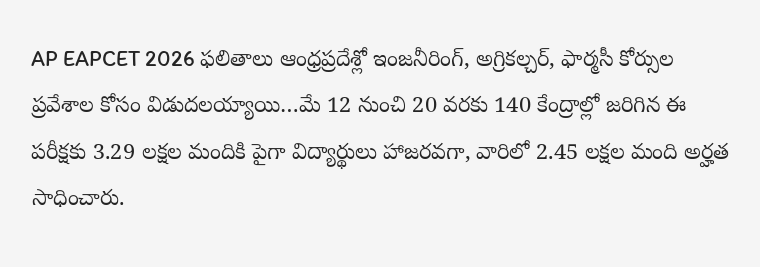AP EAPCET 2026 ఫలితాలు ఆంధ్రప్రదేశ్లో ఇంజనీరింగ్, అగ్రికల్చర్, ఫార్మసీ కోర్సుల ప్రవేశాల కోసం విడుదలయ్యాయి…మే 12 నుంచి 20 వరకు 140 కేంద్రాల్లో జరిగిన ఈ పరీక్షకు 3.29 లక్షల మందికి పైగా విద్యార్థులు హాజరవగా, వారిలో 2.45 లక్షల మంది అర్హత సాధించారు.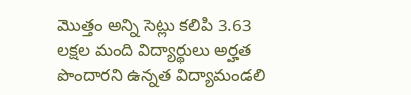మొత్తం అన్ని సెట్లు కలిపి 3.63 లక్షల మంది విద్యార్థులు అర్హత పొందారని ఉన్నత విద్యామండలి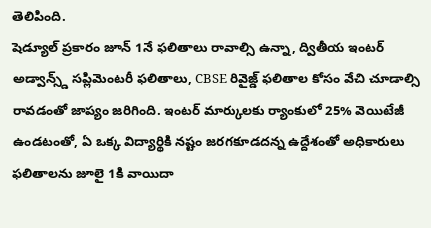తెలిపింది.
షెడ్యూల్ ప్రకారం జూన్ 1నే ఫలితాలు రావాల్సి ఉన్నా, ద్వితీయ ఇంటర్ అడ్వాన్స్డ్ సప్లిమెంటరీ ఫలితాలు, CBSE రివైజ్డ్ ఫలితాల కోసం వేచి చూడాల్సి రావడంతో జాప్యం జరిగింది. ఇంటర్ మార్కులకు ర్యాంకులో 25% వెయిటేజీ ఉండటంతో, ఏ ఒక్క విద్యార్థికి నష్టం జరగకూడదన్న ఉద్దేశంతో అధికారులు ఫలితాలను జూలై 1కి వాయిదా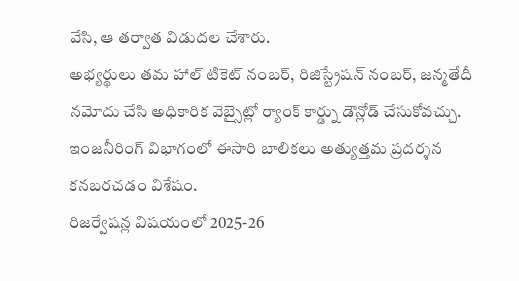వేసి, ఆ తర్వాత విడుదల చేశారు.
అభ్యర్థులు తమ హాల్ టికెట్ నంబర్, రిజిస్ట్రేషన్ నంబర్, జన్మతేదీ నమోదు చేసి అధికారిక వెబ్సైట్లో ర్యాంక్ కార్డ్ను డౌన్లోడ్ చేసుకోవచ్చు. ఇంజనీరింగ్ విభాగంలో ఈసారి బాలికలు అత్యుత్తమ ప్రదర్శన కనబరచడం విశేషం.
రిజర్వేషన్ల విషయంలో 2025-26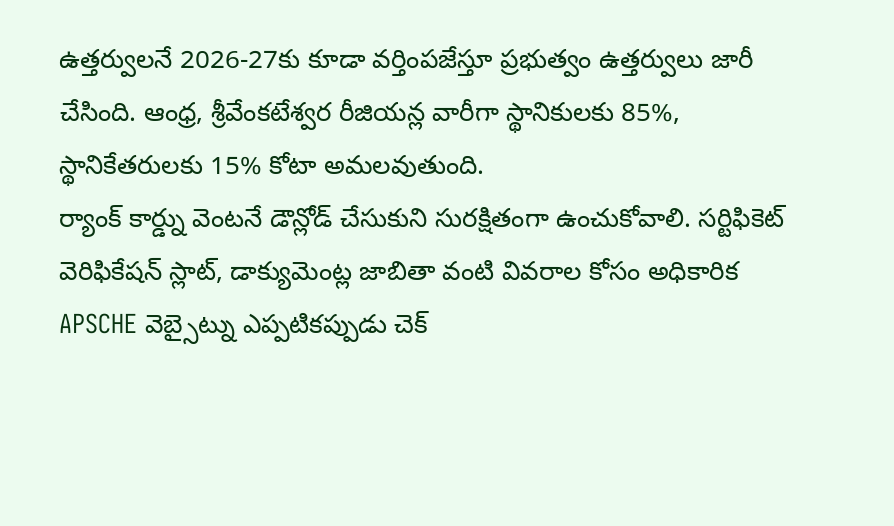ఉత్తర్వులనే 2026-27కు కూడా వర్తింపజేస్తూ ప్రభుత్వం ఉత్తర్వులు జారీ చేసింది. ఆంధ్ర, శ్రీవేంకటేశ్వర రీజియన్ల వారీగా స్థానికులకు 85%, స్థానికేతరులకు 15% కోటా అమలవుతుంది.
ర్యాంక్ కార్డ్ను వెంటనే డౌన్లోడ్ చేసుకుని సురక్షితంగా ఉంచుకోవాలి. సర్టిఫికెట్ వెరిఫికేషన్ స్లాట్, డాక్యుమెంట్ల జాబితా వంటి వివరాల కోసం అధికారిక APSCHE వెబ్సైట్ను ఎప్పటికప్పుడు చెక్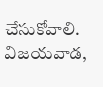చేసుకోవాలి. విజయవాడ,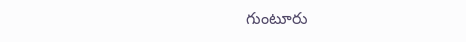గుంటూరు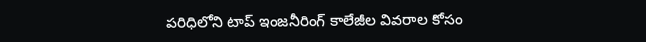పరిధిలోని టాప్ ఇంజనీరింగ్ కాలేజీల వివరాల కోసం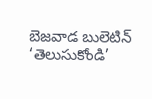బెజవాడ బులెటిన్ ‘తెలుసుకోండి’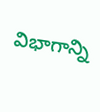విభాగాన్ని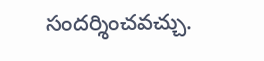సందర్శించవచ్చు.